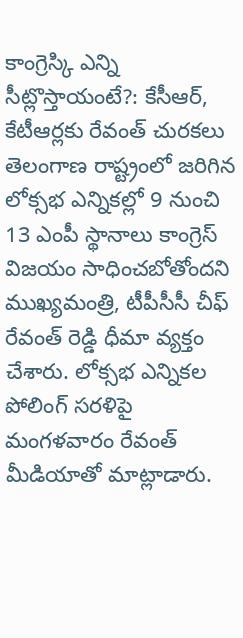కాంగ్రెస్కి ఎన్ని సీట్లొస్తాయంటే?: కేసీఆర్, కేటీఆర్లకు రేవంత్ చురకలు
తెలంగాణ రాష్ట్రంలో జరిగిన లోక్సభ ఎన్నికల్లో 9 నుంచి 13 ఎంపీ స్థానాలు కాంగ్రెస్ విజయం సాధించబోతోందని ముఖ్యమంత్రి, టీపీసీసీ చీఫ్ రేవంత్ రెడ్డి ధీమా వ్యక్తం చేశారు. లోక్సభ ఎన్నికల పోలింగ్ సరళిపై మంగళవారం రేవంత్ మీడియాతో మాట్లాడారు.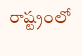రాష్ట్రంలో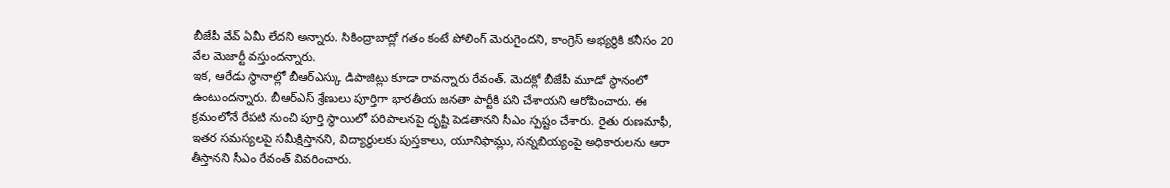బీజేపీ వేవ్ ఏమీ లేదని అన్నారు. సికింద్రాబాద్లో గతం కంటే పోలింగ్ మెరుగైందని, కాంగ్రెస్ అభ్యర్థికి కనీసం 20 వేల మెజార్టీ వస్తుందన్నారు.
ఇక, ఆరేడు స్థానాల్లో బీఆర్ఎస్కు డిపాజిట్లు కూడా రావన్నారు రేవంత్. మెదక్లో బీజేపీ మూడో స్థానంలో ఉంటుందన్నారు. బీఆర్ఎస్ శ్రేణులు పూర్తిగా భారతీయ జనతా పార్టీకి పని చేశాయని ఆరోపించారు. ఈ క్రమంలోనే రేపటి నుంచి పూర్తి స్థాయిలో పరిపాలనపై దృష్టి పెడతానని సీఎం స్పష్టం చేశారు. రైతు రుణమాఫీ, ఇతర సమస్యలపై సమీక్షిస్తానని, విద్యార్థులకు పుస్తకాలు, యూనిఫామ్లు, సన్నబియ్యంపై అధికారులను ఆరా తీస్తానని సీఎం రేవంత్ వివరించారు.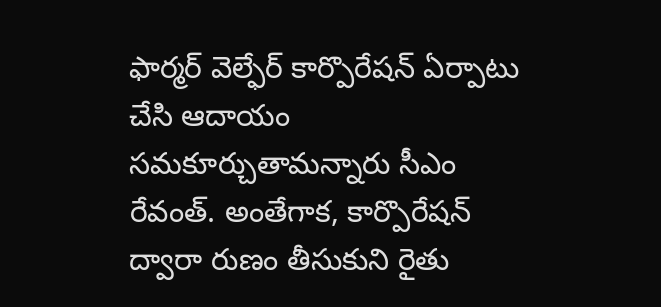ఫార్మర్ వెల్ఫేర్ కార్పొరేషన్ ఏర్పాటు చేసి ఆదాయం సమకూర్చుతామన్నారు సీఎం రేవంత్. అంతేగాక, కార్పొరేషన్ ద్వారా రుణం తీసుకుని రైతు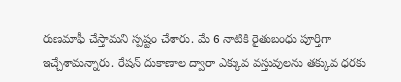రుణమాఫీ చేస్తామని స్పష్టం చేశారు. మే 6 నాటికి రైతుబంధు పూర్తిగా ఇచ్చేశామన్నారు. రేషన్ దుకాణాల ద్వారా ఎక్కువ వస్తువులను తక్కువ ధరకు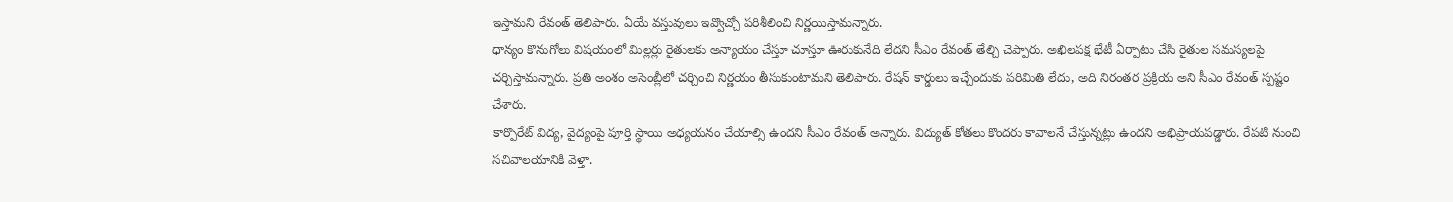ఇస్తామని రేవంత్ తెలిపారు. ఏయే వస్తువులు ఇవ్వొచ్చో పరిశీలించి నిర్ణయిస్తామన్నారు.
ధాన్యం కొనుగోలు విషయంలో మిల్లర్లు రైతులకు అన్యాయం చేస్తూ చూస్తూ ఊరుకునేది లేదని సీఎం రేవంత్ తేల్చి చెప్పారు. అఖిలపక్ష భేటీ ఏర్పాటు చేసి రైతుల సమస్యలపై చర్చిస్తామన్నారు. ప్రతి అంశం అసెంబ్లీలో చర్చించి నిర్ణయం తీసుకుంటామని తెలిపారు. రేషన్ కార్డులు ఇచ్చేందుకు పరిమితి లేదు, అది నిరంతర ప్రక్రియ అని సీఎం రేవంత్ స్పష్టం చేశారు.
కార్పొరేట్ విద్య, వైద్యంపై పూర్తి స్థాయి అధ్యయనం చేయాల్సి ఉందని సీఎం రేవంత్ అన్నారు. విద్యుత్ కోతలు కొందరు కావాలనే చేస్తున్నట్లు ఉందని అభిప్రాయపడ్డారు. రేపటి నుంచి సచివాలయానికి వెళ్తా.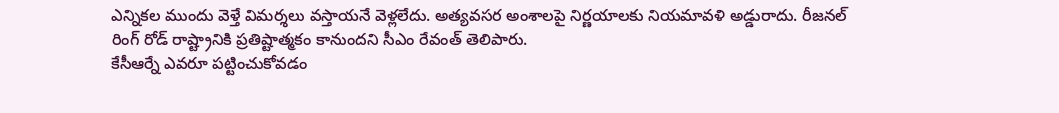ఎన్నికల ముందు వెళ్తే విమర్శలు వస్తాయనే వెళ్లలేదు. అత్యవసర అంశాలపై నిర్ణయాలకు నియమావళి అడ్డురాదు. రీజనల్ రింగ్ రోడ్ రాష్ట్రానికి ప్రతిష్టాత్మకం కానుందని సీఎం రేవంత్ తెలిపారు.
కేసీఆర్నే ఎవరూ పట్టించుకోవడం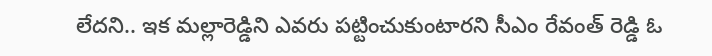లేదని.. ఇక మల్లారెడ్డిని ఎవరు పట్టించుకుంటారని సీఎం రేవంత్ రెడ్డి ఓ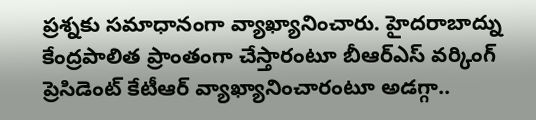ప్రశ్నకు సమాధానంగా వ్యాఖ్యానించారు. హైదరాబాద్ను కేంద్రపాలిత ప్రాంతంగా చేస్తారంటూ బీఆర్ఎస్ వర్కింగ్ ప్రెసిడెంట్ కేటీఆర్ వ్యాఖ్యానించారంటూ అడగ్గా..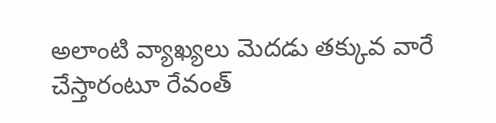అలాంటి వ్యాఖ్యలు మెదడు తక్కువ వారే చేస్తారంటూ రేవంత్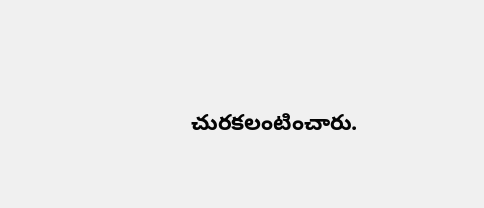చురకలంటించారు.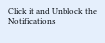Click it and Unblock the Notifications